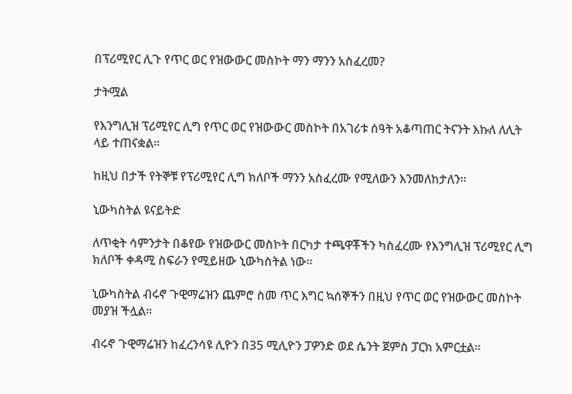በፕሪሚየር ሊጉ የጥር ወር የዝውውር መስኮት ማን ማንን አስፈረመ?

ታትሟል

የእንግሊዝ ፕሪሚየር ሊግ የጥር ወር የዝውውር መስኮት በአገሪቱ ሰዓት አቆጣጠር ትናንት እኩለ ለሊት ላይ ተጠናቋል።

ከዚህ በታች የትኞቹ የፕሪሚየር ሊግ ክለቦች ማንን አስፈረሙ የሚለውን እንመለከታለን።

ኒውካስትል ዩናይትድ

ለጥቂት ሳምንታት በቆየው የዝውውር መስኮት በርካታ ተጫዋቾችን ካስፈረሙ የእንግሊዝ ፕሪሚየር ሊግ ክለቦች ቀዳሚ ስፍራን የሚይዘው ኒውካስትል ነው።

ኒውካስትል ብሩኖ ጉዊማሬዝን ጨምሮ ስመ ጥር እግር ኳሰኞችን በዚህ የጥር ወር የዝውውር መስኮት መያዝ ችሏል።

ብሩኖ ጉዊማሬዝን ከፈረንሳዩ ሊዮን በ35 ሚሊዮን ፓዎንድ ወደ ሴንት ጀምስ ፓርክ አምርቷል።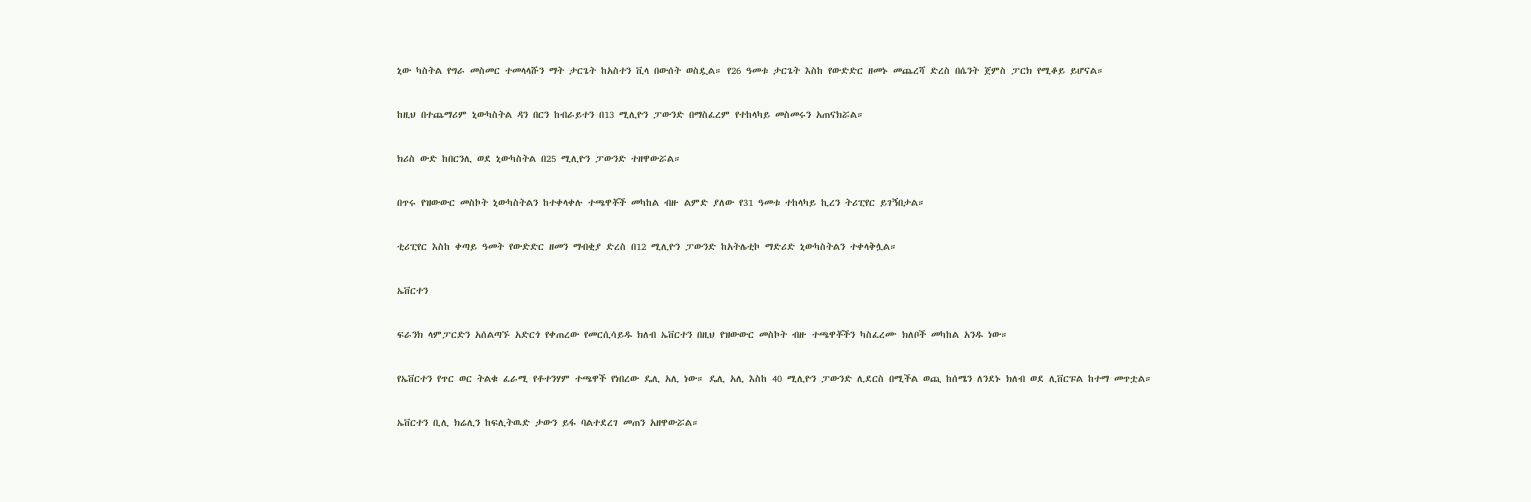ኒው ካስትል የግራ መስመር ተመላላሹን ማት ታርጌት ከአስተን ቪላ በውሰት ወስዷል። የ26 ዓመቱ ታርጌት እስከ የውድድር ዘመኑ መጨረሻ ድረስ በሴንት ጀምስ ፓርክ የሚቆይ ይሆናል።

ከዚህ በተጨማሪም ኒውካስትል ዳን በርን ከብራይተን በ13 ሚሊዮን ፓውንድ በማስፈረም የተከላካይ መስመሩን አጠናክሯል።

ክሪስ ውድ ከበርንሊ ወደ ኒውካስትል በ25 ሚሊዮን ፓውንድ ተዘዋውሯል።

በጥሩ የዝውውር መስኮት ኒውካስትልን ከተቀላቀሉ ተጫዋቾች መካከል ብዙ ልምድ ያለው የ31 ዓመቱ ተከላካይ ኪረን ትሪፒየር ይገኝበታል።

ቲሪፒየር እስከ ቀጣይ ዓመት የውድድር ዘመን ማብቂያ ድረስ በ12 ሚሊዮን ፓውንድ ከአትሌቲኮ ማድሪድ ኒውካስትልን ተቀላቅሏል።

ኤቨርተን

ፍራንክ ላምፓርድን አሰልጣኙ አድርጎ የቀጠረው የመርሲሳይዱ ክለብ ኤቨርተን በዚህ የዝውውር መስኮት ብዙ ተጫዋቾችን ካስፈረሙ ክለቦች መካከል አንዱ ነው።

የኤቨርተን የጥር ወር ትልቁ ፈራሚ የቶተንሃም ተጫዋች የነበረው ዴሊ አሊ ነው። ዴሊ አሊ እስከ 40 ሚሊዮን ፓውንድ ሊደርስ በሚችል ወጪ ከሰሜን ለንደኑ ክለብ ወደ ሊቨርፑል ከተማ መጥቷል።

ኤቨርተን ቢሊ ክሬሊን ከፍሊትዉድ ታውን ይፋ ባልተደረገ መጠን አዘዋውሯል።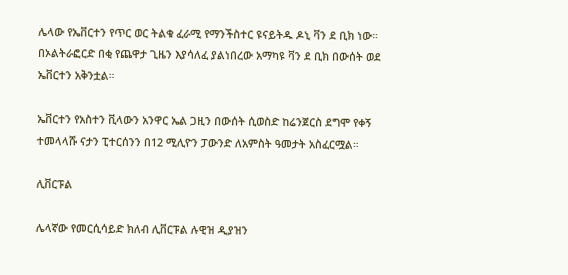ሌላው የኤቨርተን የጥር ወር ትልቁ ፈራሚ የማንችስተር ዩናይትዱ ዶኒ ቫን ደ ቢክ ነው። በኦልትራፎርድ በቂ የጨዋታ ጊዜን እያሳለፈ ያልነበረው አማካዩ ቫን ደ ቢክ በውሰት ወደ ኤቨርተን አቅንቷል።

ኤቨርተን የአስተን ቪላውን አንዋር ኤል ጋዚን በውሰት ሲወስድ ከሬንጀርስ ደግሞ የቀኝ ተመላላሹ ናታን ፒተርሰንን በ12 ሚሊዮን ፓውንድ ለአምስት ዓመታት አስፈርሟል።

ሊቨርፑል

ሌላኛው የመርሲሳይድ ክለብ ሊቨርፑል ሉዊዝ ዲያዝን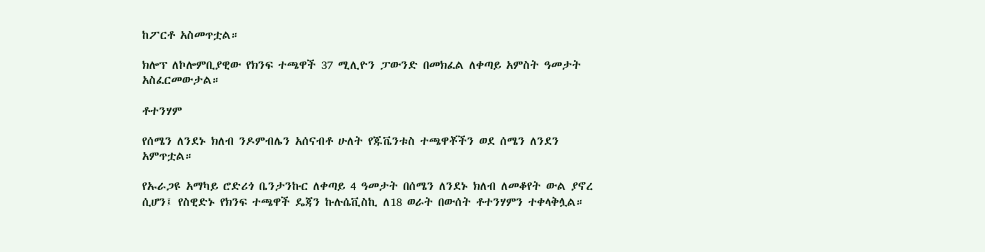ከፖርቶ አስመጥቷል።

ክሎፕ ለኮሎምቢያዊው የክንፍ ተጫዋች 37 ሚሊዮን ፓውንድ በመክፈል ለቀጣይ አምስት ዓመታት አስፈርመውታል።

ቶተንሃም

የሰሜን ለንደኑ ክለብ ንዶምብሌን አሰናብቶ ሁለት የጁቬንቱስ ተጫዋቾችን ወደ ሰሜን ለንደን አምጥቷል።

የኡራጋዩ አማካይ ሮድሪጎ ቤንታንኩር ለቀጣይ 4 ዓመታት በሰሜን ለንደኑ ክለብ ለመቆየት ውል ያኖረ ሲሆን፤ የስዊድኑ የክንፍ ተጫዋች ዴጃን ኩሉሴቪስኪ ለ18 ወራት በውሰት ቶተንሃምን ተቀላቅሏል።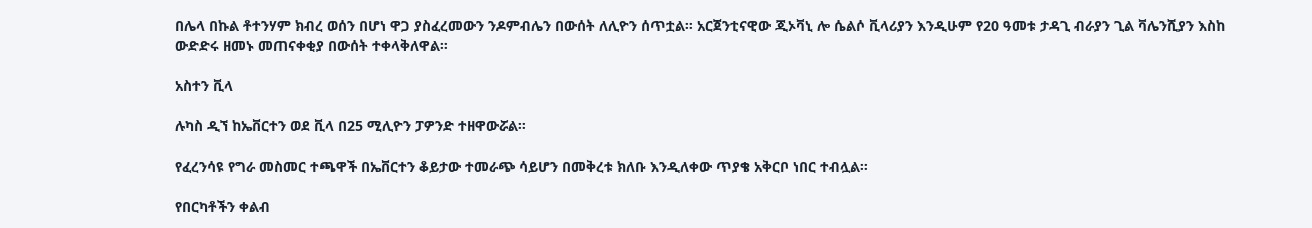በሌላ በኩል ቶተንሃም ክብረ ወሰን በሆነ ዋጋ ያስፈረመውን ንዶምብሌን በውሰት ለሊዮን ሰጥቷል። አርጀንቲናዊው ጂኦቫኒ ሎ ሴልሶ ቪላሪያን እንዲሁም የ20 ዓመቱ ታዳጊ ብራያን ጊል ቫሌንሺያን እስከ ውድድሩ ዘመኑ መጠናቀቂያ በውሰት ተቀላቅለዋል።

አስተን ቪላ

ሉካስ ዲኘ ከኤቨርተን ወደ ቪላ በ25 ሚሊዮን ፓዎንድ ተዘዋውሯል።

የፈረንሳዩ የግራ መስመር ተጫዋች በኤቨርተን ቆይታው ተመራጭ ሳይሆን በመቅረቱ ክለቡ እንዲለቀው ጥያቄ አቅርቦ ነበር ተብሏል።

የበርካቶችን ቀልብ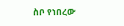ስቦ የነበረው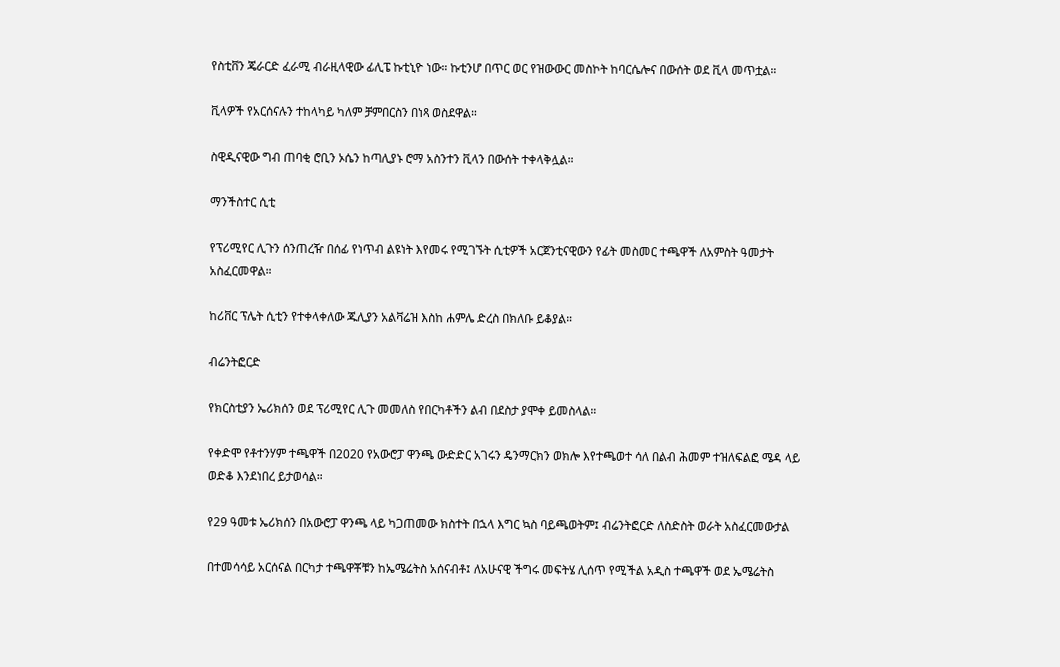የስቲቨን ጄራርድ ፈራሚ ብራዚላዊው ፊሊፔ ኩቲኒዮ ነው። ኩቲንሆ በጥር ወር የዝውውር መስኮት ከባርሴሎና በውሰት ወደ ቪላ መጥቷል።

ቪላዎች የአርሰናሉን ተከላካይ ካለም ቻምበርስን በነጻ ወስደዋል።

ስዊዲናዊው ግብ ጠባቂ ሮቢን ኦሴን ከጣሊያኑ ሮማ አስንተን ቪላን በውሰት ተቀላቅሏል።

ማንችስተር ሲቲ

የፕሪሚየር ሊጉን ሰንጠረዥ በሰፊ የነጥብ ልዩነት እየመሩ የሚገኙት ሲቲዎች አርጀንቲናዊውን የፊት መስመር ተጫዋች ለአምስት ዓመታት አስፈርመዋል።

ከሪቨር ፕሌት ሲቲን የተቀላቀለው ጁሊያን አልቫሬዝ እስከ ሐምሌ ድረስ በክለቡ ይቆያል።

ብሬንትፎርድ

የክርስቲያን ኤሪክሰን ወደ ፕሪሚየር ሊጉ መመለስ የበርካቶችን ልብ በደስታ ያሞቀ ይመስላል።

የቀድሞ የቶተንሃም ተጫዋች በ2020 የአውሮፓ ዋንጫ ውድድር አገሩን ዴንማርክን ወክሎ እየተጫወተ ሳለ በልብ ሕመም ተዝለፍልፎ ሜዳ ላይ ወድቆ እንደነበረ ይታወሳል።

የ29 ዓመቱ ኤሪክሰን በአውሮፓ ዋንጫ ላይ ካጋጠመው ክስተት በኋላ እግር ኳስ ባይጫወትም፤ ብሬንትፎርድ ለስድስት ወራት አስፈርመውታል

በተመሳሳይ አርሰናል በርካታ ተጫዋቾቹን ከኤሜሬትስ አሰናብቶ፤ ለአሁናዊ ችግሩ መፍትሄ ሊሰጥ የሚችል አዲስ ተጫዋች ወደ ኤሜሬትስ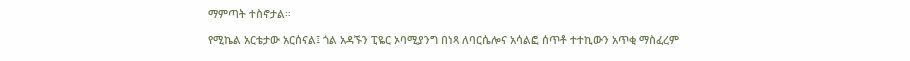ማምጣት ተስኖታል።

የሚኬል አርቴታው አርሰናል፤ ጎል አዳኙን ፒዬር ኦባሚያንግ በነጻ ለባርሴሎና አሳልፎ ሰጥቶ ተተኪውን አጥቂ ማስፈረም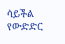ሳይችል የውድድር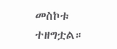መስኮቱ ተዘግቷል።